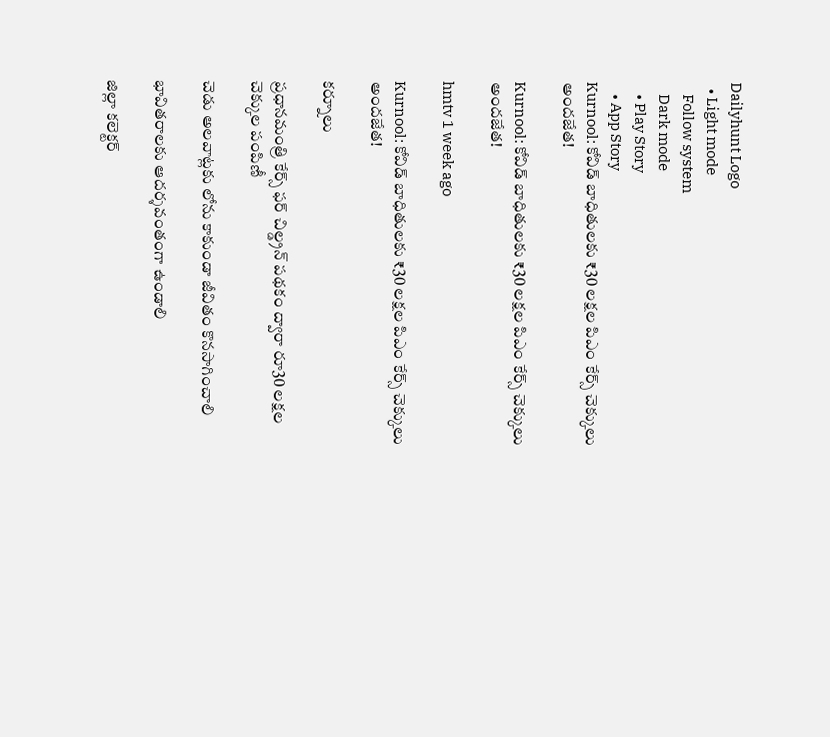Dailyhunt Logo
  • Light mode
    Follow system
    Dark mode
    • Play Story
    • App Story
Kurnool: కోవిడ్ బాధితులకు ₹30 లక్షల పిఎం కేర్స్ చెక్కులు అందజేత!

Kurnool: కోవిడ్ బాధితులకు ₹30 లక్షల పిఎం కేర్స్ చెక్కులు అందజేత!

hmtv 1 week ago

Kurnool: కోవిడ్ బాధితులకు ₹30 లక్షల పిఎం కేర్స్ చెక్కులు అందజేత!

కర్నూలు

ప్రధానమంత్రి కేర్స్ ఫర్ చిల్డ్రన్ పథకం ద్వారా రూ30 లక్షల చెక్కుల పంపిణీ

చెడు అలవాట్లకు లోను కాకుండా జీవితం కొనసాగించాలి

భావితరాలకు ఆదర్శవంతంగా ఉండాలి

జిల్లా కలెక్టర్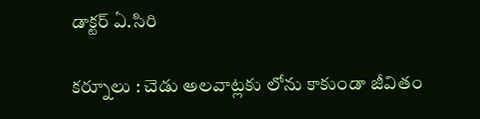డాక్టర్ ఏ.సిరి

కర్నూలు : చెడు అలవాట్లకు లోను కాకుండా జీవితం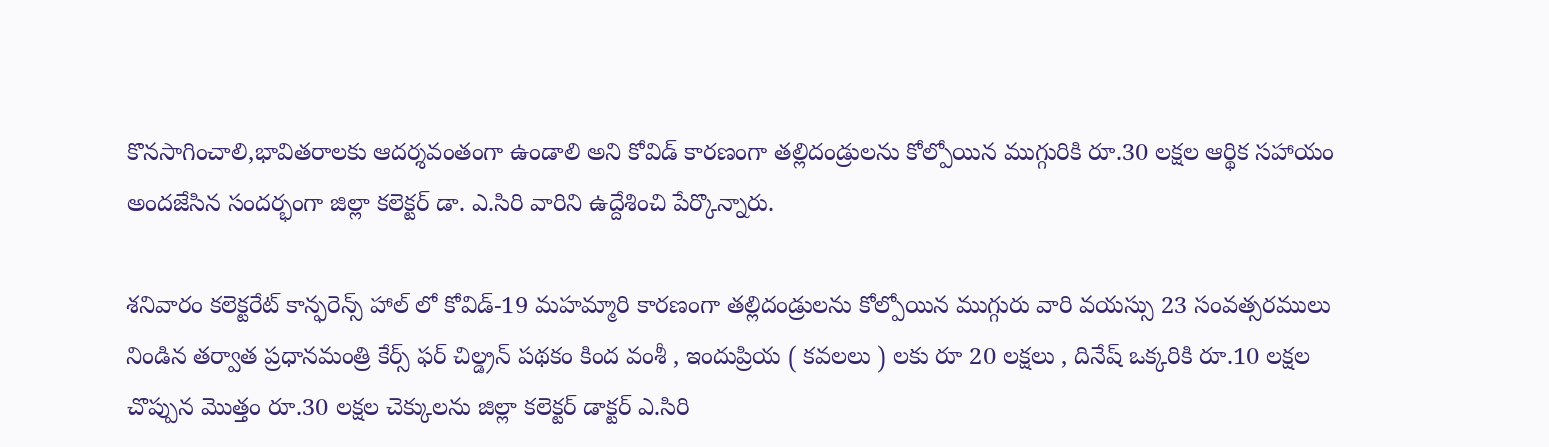కొనసాగించాలి,భావితరాలకు ఆదర్శవంతంగా ఉండాలి అని కోవిడ్ కారణంగా తల్లిదండ్రులను కోల్పోయిన ముగ్గురికి రూ.30 లక్షల ఆర్థిక సహాయం అందజేసిన సందర్భంగా జిల్లా కలెక్టర్ డా. ఎ.సిరి వారిని ఉద్దేశించి పేర్కొన్నారు.

శనివారం కలెక్టరేట్ కాన్ఫరెన్స్ హాల్ లో కోవిడ్-19 మహమ్మారి కారణంగా తల్లిదండ్రులను కోల్పోయిన ముగ్గురు వారి వయస్సు 23 సంవత్సరములు నిండిన తర్వాత ప్రధానమంత్రి కేర్స్ ఫర్ చిల్డ్రన్ పథకం కింద వంశీ , ఇందుప్రియ ( కవలలు ) లకు రూ 20 లక్షలు , దినేష్ ఒక్కరికి రూ.10 లక్షల చొప్పున మొత్తం రూ.30 లక్షల చెక్కులను జిల్లా కలెక్టర్ డాక్టర్ ఎ.సిరి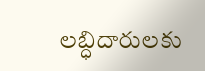లబ్ధిదారులకు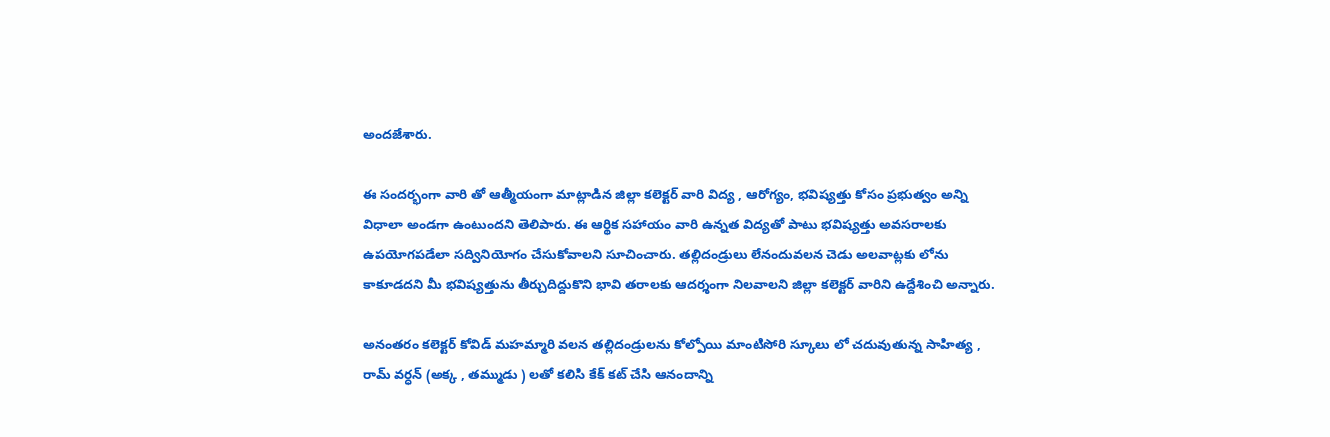అందజేశారు.

ఈ సందర్భంగా వారి తో ఆత్మీయంగా మాట్లాడిన జిల్లా కలెక్టర్ వారి విద్య , ఆరోగ్యం, భవిష్యత్తు కోసం ప్రభుత్వం అన్ని విధాలా అండగా ఉంటుందని తెలిపారు. ఈ ఆర్థిక సహాయం వారి ఉన్నత విద్యతో పాటు భవిష్యత్తు అవసరాలకు ఉపయోగపడేలా సద్వినియోగం చేసుకోవాలని సూచించారు. తల్లిదండ్రులు లేనందువలన చెడు అలవాట్లకు లోను కాకూడదని మీ భవిష్యత్తును తీర్చుదిద్దుకొని భావి తరాలకు ఆదర్శంగా నిలవాలని జిల్లా కలెక్టర్ వారిని ఉద్దేశించి అన్నారు.

అనంతరం కలెక్టర్ కోవిడ్ మహమ్మారి వలన తల్లిదండ్రులను కోల్పోయి మాంటిసోరి స్కూలు లో చదువుతున్న సాహిత్య , రామ్ వర్ధన్ (అక్క , తమ్ముడు ) లతో కలిసి కేక్ కట్ చేసి ఆనందాన్ని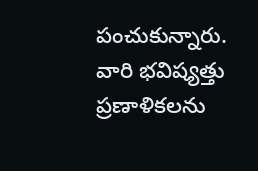పంచుకున్నారు. వారి భవిష్యత్తు ప్రణాళికలను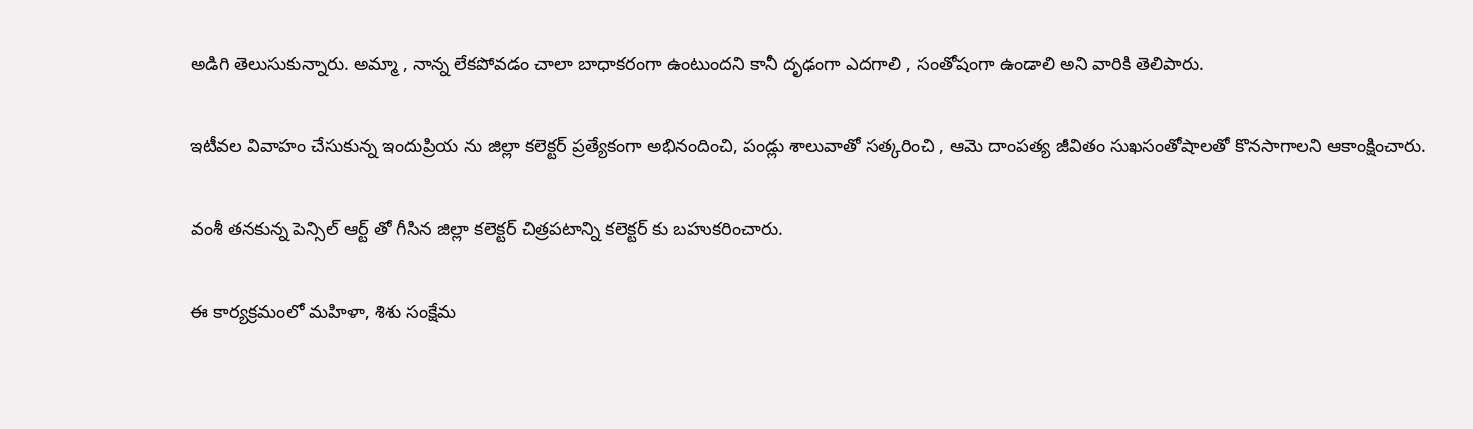అడిగి తెలుసుకున్నారు. అమ్మా , నాన్న లేకపోవడం చాలా బాధాకరంగా ఉంటుందని కానీ దృఢంగా ఎదగాలి , సంతోషంగా ఉండాలి అని వారికి తెలిపారు.

ఇటీవల వివాహం చేసుకున్న ఇందుప్రియ ను జిల్లా కలెక్టర్ ప్రత్యేకంగా అభినందించి, పండ్లు శాలువాతో సత్కరించి , ఆమె దాంపత్య జీవితం సుఖసంతోషాలతో కొనసాగాలని ఆకాంక్షించారు.

వంశీ తనకున్న పెన్సిల్ ఆర్ట్ తో గీసిన జిల్లా కలెక్టర్ చిత్రపటాన్ని కలెక్టర్ కు బహుకరించారు.

ఈ కార్యక్రమంలో మహిళా, శిశు సంక్షేమ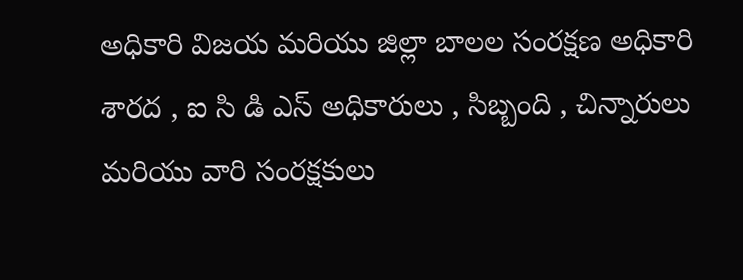అధికారి విజయ మరియు జిల్లా బాలల సంరక్షణ అధికారి శారద , ఐ సి డి ఎస్ అధికారులు , సిబ్బంది , చిన్నారులు మరియు వారి సంరక్షకులు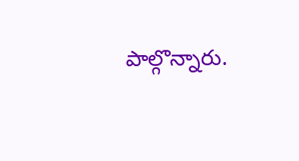పాల్గొన్నారు.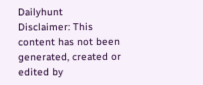Dailyhunt
Disclaimer: This content has not been generated, created or edited by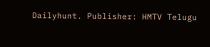Dailyhunt. Publisher: HMTV Telugu